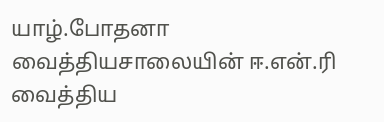யாழ்.போதனா வைத்தியசாலையின் ஈ.என்.ரி வைத்திய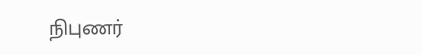நிபுணர்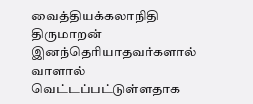வைத்தியக்கலாநிதி திருமாறன் இனந்தெரியாதவர்களால் வாளால் வெட்டப்பட்டுள்ளதாக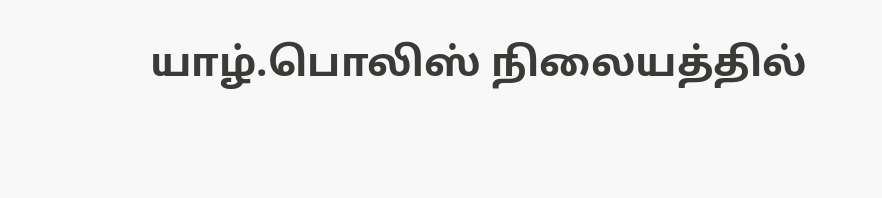யாழ்.பொலிஸ் நிலையத்தில்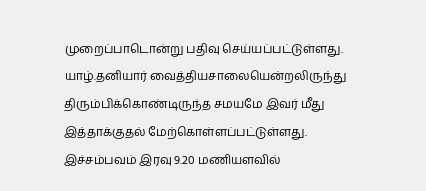முறைப்பாடொன்று பதிவு செய்யப்பட்டுள்ளது. யாழ்.தனியார் வைத்தியசாலையென்றலிருந்து திரும்பிக்கொண்டிருந்த சமயமே இவர் மீது இத்தாக்குதல் மேற்கொள்ளப்பட்டுள்ளது.
இச்சம்பவம் இரவு 9.20 மணியளவில்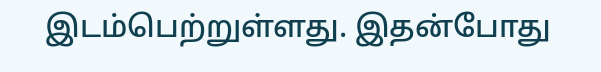இடம்பெற்றுள்ளது. இதன்போது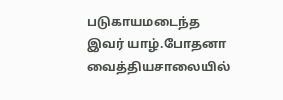படுகாயமடைந்த இவர் யாழ்.போதனா வைத்தியசாலையில்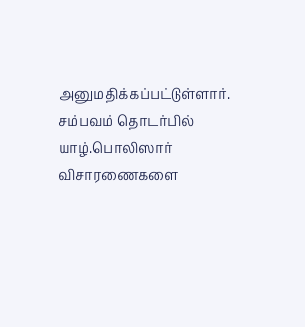அனுமதிக்கப்பட்டுள்ளார்.
சம்பவம் தொடர்பில் யாழ்.பொலிஸார் விசாரணைகளை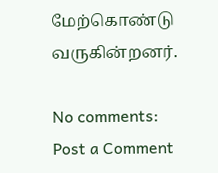மேற்கொண்டு வருகின்றனர்.

No comments:
Post a Comment